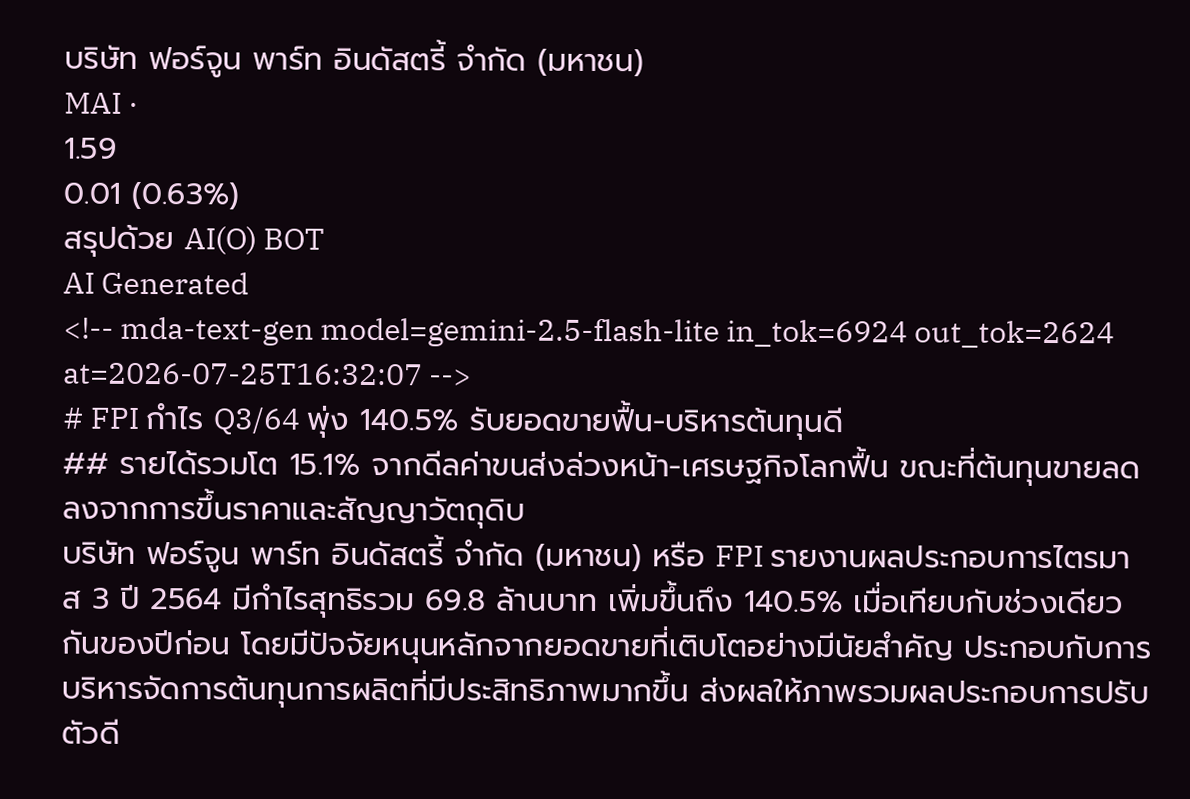บริษัท ฟอร์จูน พาร์ท อินดัสตรี้ จำกัด (มหาชน)
MAI ·
1.59
0.01 (0.63%)
สรุปด้วย AI(O) BOT
AI Generated
<!-- mda-text-gen model=gemini-2.5-flash-lite in_tok=6924 out_tok=2624 at=2026-07-25T16:32:07 -->
# FPI กำไร Q3/64 พุ่ง 140.5% รับยอดขายฟื้น-บริหารต้นทุนดี
## รายได้รวมโต 15.1% จากดีลค่าขนส่งล่วงหน้า-เศรษฐกิจโลกฟื้น ขณะที่ต้นทุนขายลดลงจากการขึ้นราคาและสัญญาวัตถุดิบ
บริษัท ฟอร์จูน พาร์ท อินดัสตรี้ จำกัด (มหาชน) หรือ FPI รายงานผลประกอบการไตรมาส 3 ปี 2564 มีกำไรสุทธิรวม 69.8 ล้านบาท เพิ่มขึ้นถึง 140.5% เมื่อเทียบกับช่วงเดียวกันของปีก่อน โดยมีปัจจัยหนุนหลักจากยอดขายที่เติบโตอย่างมีนัยสำคัญ ประกอบกับการบริหารจัดการต้นทุนการผลิตที่มีประสิทธิภาพมากขึ้น ส่งผลให้ภาพรวมผลประกอบการปรับตัวดี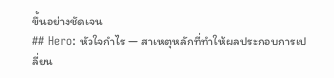ขึ้นอย่างชัดเจน
## Hero: หัวใจกำไร — สาเหตุหลักที่ทำให้ผลประกอบการเปลี่ยน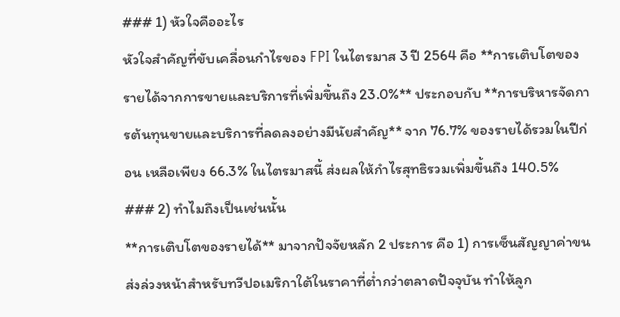### 1) หัวใจคืออะไร
หัวใจสำคัญที่ขับเคลื่อนกำไรของ FPI ในไตรมาส 3 ปี 2564 คือ **การเติบโตของรายได้จากการขายและบริการที่เพิ่มขึ้นถึง 23.0%** ประกอบกับ **การบริหารจัดการต้นทุนขายและบริการที่ลดลงอย่างมีนัยสำคัญ** จาก 76.7% ของรายได้รวมในปีก่อน เหลือเพียง 66.3% ในไตรมาสนี้ ส่งผลให้กำไรสุทธิรวมเพิ่มขึ้นถึง 140.5%
### 2) ทำไมถึงเป็นเช่นนั้น
**การเติบโตของรายได้** มาจากปัจจัยหลัก 2 ประการ คือ 1) การเซ็นสัญญาค่าขนส่งล่วงหน้าสำหรับทวีปอเมริกาใต้ในราคาที่ต่ำกว่าตลาดปัจจุบัน ทำให้ลูก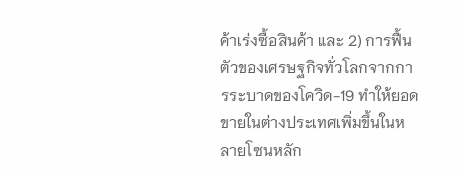ค้าเร่งซื้อสินค้า และ 2) การฟื้นตัวของเศรษฐกิจทั่วโลกจากการระบาดของโควิด-19 ทำให้ยอดขายในต่างประเทศเพิ่มขึ้นในหลายโซนหลัก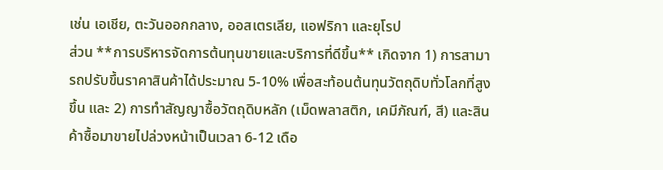เช่น เอเชีย, ตะวันออกกลาง, ออสเตรเลีย, แอฟริกา และยุโรป
ส่วน **การบริหารจัดการต้นทุนขายและบริการที่ดีขึ้น** เกิดจาก 1) การสามารถปรับขึ้นราคาสินค้าได้ประมาณ 5-10% เพื่อสะท้อนต้นทุนวัตถุดิบทั่วโลกที่สูงขึ้น และ 2) การทำสัญญาซื้อวัตถุดิบหลัก (เม็ดพลาสติก, เคมีภัณฑ์, สี) และสินค้าซื้อมาขายไปล่วงหน้าเป็นเวลา 6-12 เดือ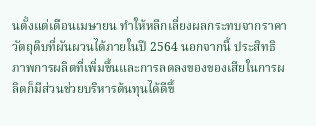นตั้งแต่เดือนเมษายน ทำให้หลีกเลี่ยงผลกระทบจากราคาวัตถุดิบที่ผันผวนได้ภายในปี 2564 นอกจากนี้ ประสิทธิภาพการผลิตที่เพิ่มขึ้นและการลดลงของของเสียในการผลิตก็มีส่วนช่วยบริหารต้นทุนได้ดีขึ้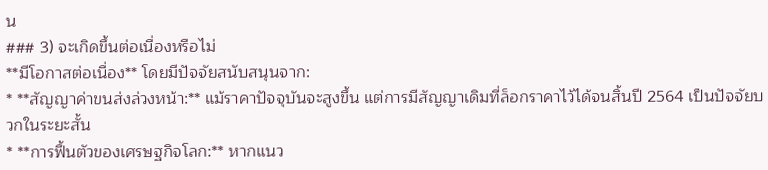น
### 3) จะเกิดขึ้นต่อเนื่องหรือไม่
**มีโอกาสต่อเนื่อง** โดยมีปัจจัยสนับสนุนจาก:
* **สัญญาค่าขนส่งล่วงหน้า:** แม้ราคาปัจจุบันจะสูงขึ้น แต่การมีสัญญาเดิมที่ล็อกราคาไว้ได้จนสิ้นปี 2564 เป็นปัจจัยบวกในระยะสั้น
* **การฟื้นตัวของเศรษฐกิจโลก:** หากแนว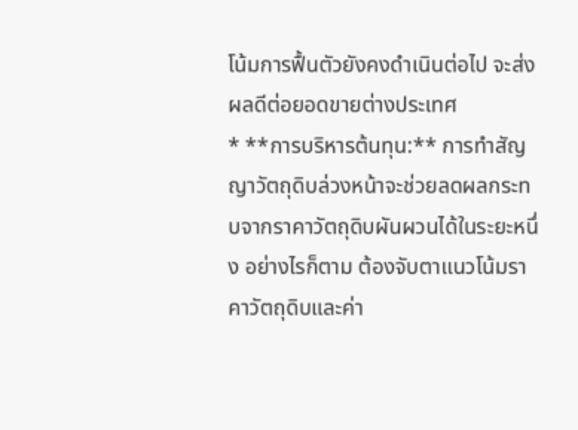โน้มการฟื้นตัวยังคงดำเนินต่อไป จะส่งผลดีต่อยอดขายต่างประเทศ
* **การบริหารต้นทุน:** การทำสัญญาวัตถุดิบล่วงหน้าจะช่วยลดผลกระทบจากราคาวัตถุดิบผันผวนได้ในระยะหนึ่ง อย่างไรก็ตาม ต้องจับตาแนวโน้มราคาวัตถุดิบและค่า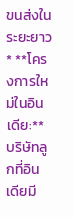ขนส่งในระยะยาว
* **โครงการใหม่ในอินเดีย:** บริษัทลูกที่อินเดียมี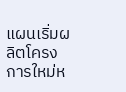แผนเริ่มผลิตโครงการใหม่ห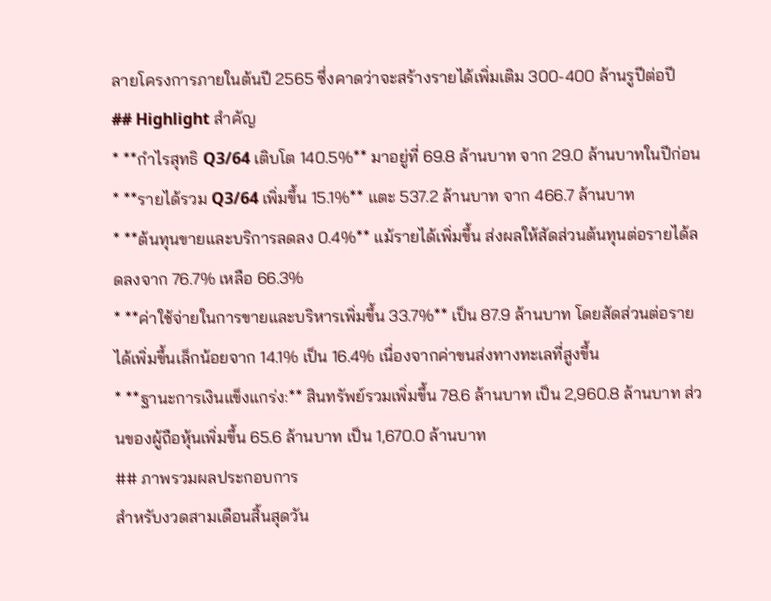ลายโครงการภายในต้นปี 2565 ซึ่งคาดว่าจะสร้างรายได้เพิ่มเติม 300-400 ล้านรูปีต่อปี
## Highlight สำคัญ
* **กำไรสุทธิ Q3/64 เติบโต 140.5%** มาอยู่ที่ 69.8 ล้านบาท จาก 29.0 ล้านบาทในปีก่อน
* **รายได้รวม Q3/64 เพิ่มขึ้น 15.1%** แตะ 537.2 ล้านบาท จาก 466.7 ล้านบาท
* **ต้นทุนขายและบริการลดลง 0.4%** แม้รายได้เพิ่มขึ้น ส่งผลให้สัดส่วนต้นทุนต่อรายได้ลดลงจาก 76.7% เหลือ 66.3%
* **ค่าใช้จ่ายในการขายและบริหารเพิ่มขึ้น 33.7%** เป็น 87.9 ล้านบาท โดยสัดส่วนต่อรายได้เพิ่มขึ้นเล็กน้อยจาก 14.1% เป็น 16.4% เนื่องจากค่าขนส่งทางทะเลที่สูงขึ้น
* **ฐานะการเงินแข็งแกร่ง:** สินทรัพย์รวมเพิ่มขึ้น 78.6 ล้านบาท เป็น 2,960.8 ล้านบาท ส่วนของผู้ถือหุ้นเพิ่มขึ้น 65.6 ล้านบาท เป็น 1,670.0 ล้านบาท
## ภาพรวมผลประกอบการ
สำหรับงวดสามเดือนสิ้นสุดวัน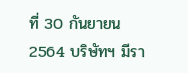ที่ 30 กันยายน 2564 บริษัทฯ มีรา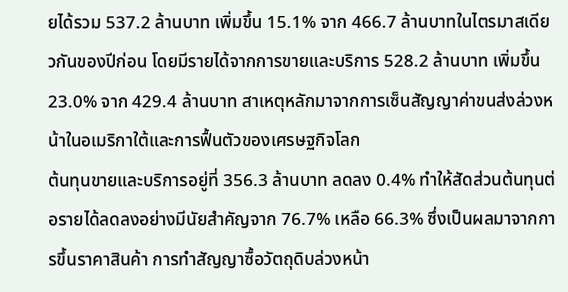ยได้รวม 537.2 ล้านบาท เพิ่มขึ้น 15.1% จาก 466.7 ล้านบาทในไตรมาสเดียวกันของปีก่อน โดยมีรายได้จากการขายและบริการ 528.2 ล้านบาท เพิ่มขึ้น 23.0% จาก 429.4 ล้านบาท สาเหตุหลักมาจากการเซ็นสัญญาค่าขนส่งล่วงหน้าในอเมริกาใต้และการฟื้นตัวของเศรษฐกิจโลก
ต้นทุนขายและบริการอยู่ที่ 356.3 ล้านบาท ลดลง 0.4% ทำให้สัดส่วนต้นทุนต่อรายได้ลดลงอย่างมีนัยสำคัญจาก 76.7% เหลือ 66.3% ซึ่งเป็นผลมาจากการขึ้นราคาสินค้า การทำสัญญาซื้อวัตถุดิบล่วงหน้า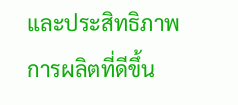และประสิทธิภาพการผลิตที่ดีขึ้น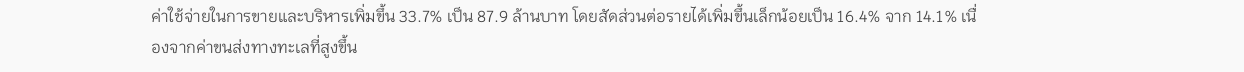ค่าใช้จ่ายในการขายและบริหารเพิ่มขึ้น 33.7% เป็น 87.9 ล้านบาท โดยสัดส่วนต่อรายได้เพิ่มขึ้นเล็กน้อยเป็น 16.4% จาก 14.1% เนื่องจากค่าขนส่งทางทะเลที่สูงขึ้น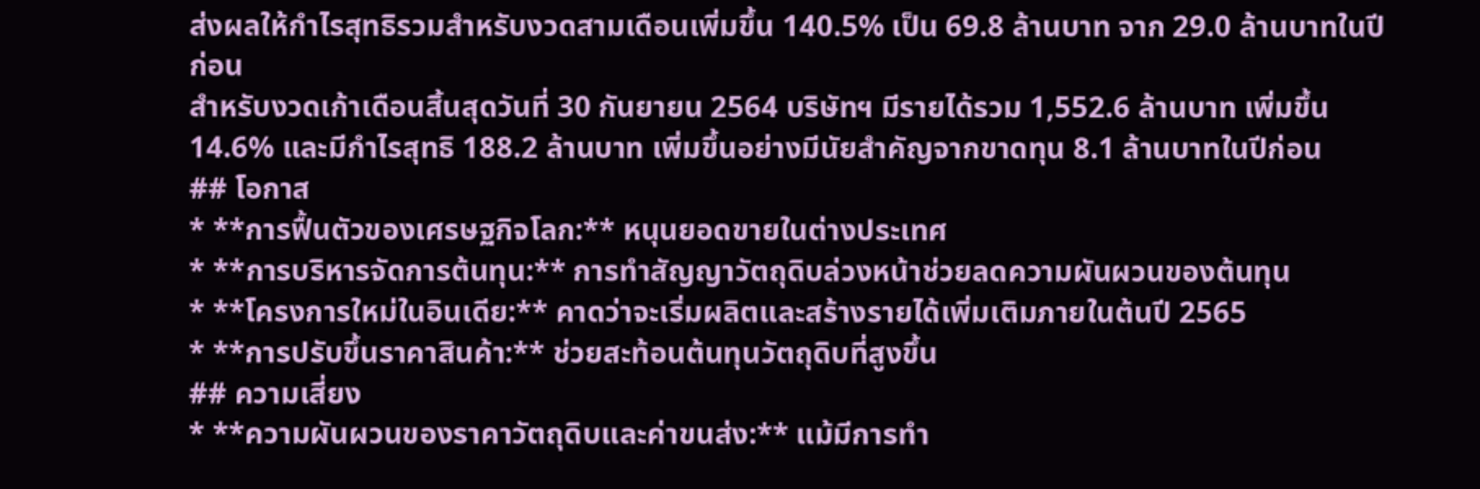ส่งผลให้กำไรสุทธิรวมสำหรับงวดสามเดือนเพิ่มขึ้น 140.5% เป็น 69.8 ล้านบาท จาก 29.0 ล้านบาทในปีก่อน
สำหรับงวดเก้าเดือนสิ้นสุดวันที่ 30 กันยายน 2564 บริษัทฯ มีรายได้รวม 1,552.6 ล้านบาท เพิ่มขึ้น 14.6% และมีกำไรสุทธิ 188.2 ล้านบาท เพิ่มขึ้นอย่างมีนัยสำคัญจากขาดทุน 8.1 ล้านบาทในปีก่อน
## โอกาส
* **การฟื้นตัวของเศรษฐกิจโลก:** หนุนยอดขายในต่างประเทศ
* **การบริหารจัดการต้นทุน:** การทำสัญญาวัตถุดิบล่วงหน้าช่วยลดความผันผวนของต้นทุน
* **โครงการใหม่ในอินเดีย:** คาดว่าจะเริ่มผลิตและสร้างรายได้เพิ่มเติมภายในต้นปี 2565
* **การปรับขึ้นราคาสินค้า:** ช่วยสะท้อนต้นทุนวัตถุดิบที่สูงขึ้น
## ความเสี่ยง
* **ความผันผวนของราคาวัตถุดิบและค่าขนส่ง:** แม้มีการทำ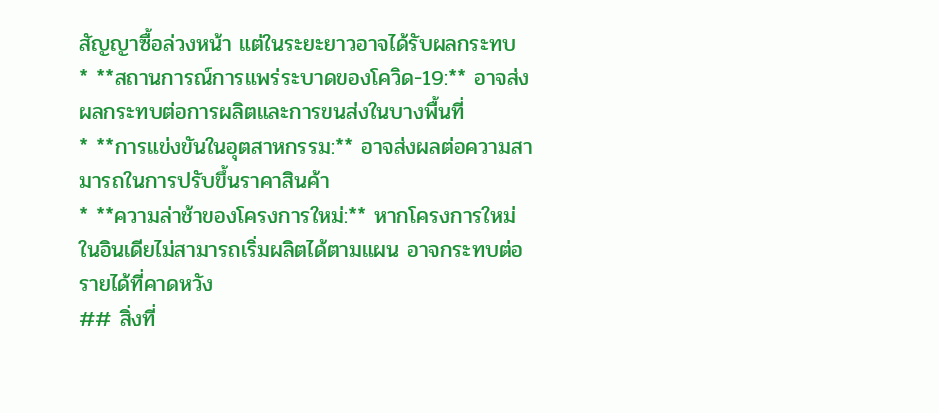สัญญาซื้อล่วงหน้า แต่ในระยะยาวอาจได้รับผลกระทบ
* **สถานการณ์การแพร่ระบาดของโควิด-19:** อาจส่งผลกระทบต่อการผลิตและการขนส่งในบางพื้นที่
* **การแข่งขันในอุตสาหกรรม:** อาจส่งผลต่อความสามารถในการปรับขึ้นราคาสินค้า
* **ความล่าช้าของโครงการใหม่:** หากโครงการใหม่ในอินเดียไม่สามารถเริ่มผลิตได้ตามแผน อาจกระทบต่อรายได้ที่คาดหวัง
## สิ่งที่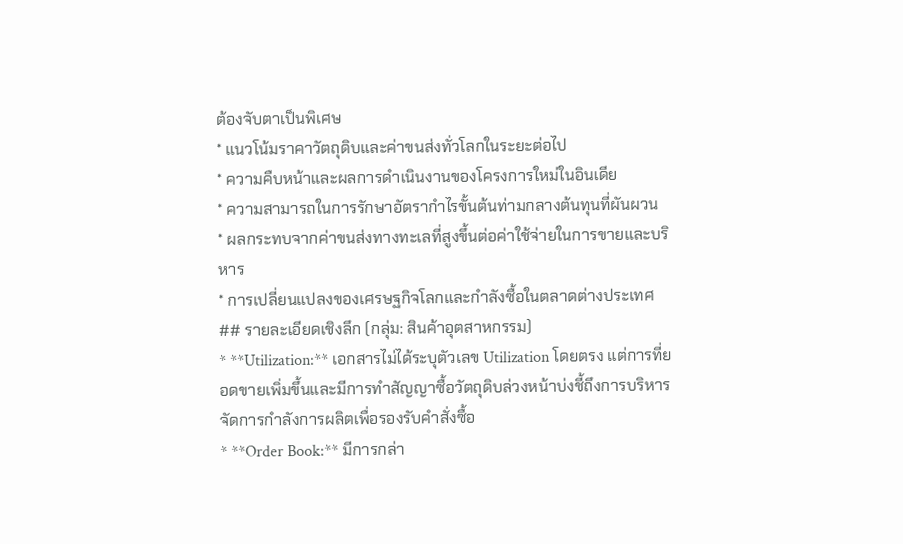ต้องจับตาเป็นพิเศษ
* แนวโน้มราคาวัตถุดิบและค่าขนส่งทั่วโลกในระยะต่อไป
* ความคืบหน้าและผลการดำเนินงานของโครงการใหม่ในอินเดีย
* ความสามารถในการรักษาอัตรากำไรขั้นต้นท่ามกลางต้นทุนที่ผันผวน
* ผลกระทบจากค่าขนส่งทางทะเลที่สูงขึ้นต่อค่าใช้จ่ายในการขายและบริหาร
* การเปลี่ยนแปลงของเศรษฐกิจโลกและกำลังซื้อในตลาดต่างประเทศ
## รายละเอียดเชิงลึก (กลุ่ม: สินค้าอุตสาหกรรม)
* **Utilization:** เอกสารไม่ได้ระบุตัวเลข Utilization โดยตรง แต่การที่ยอดขายเพิ่มขึ้นและมีการทำสัญญาซื้อวัตถุดิบล่วงหน้าบ่งชี้ถึงการบริหารจัดการกำลังการผลิตเพื่อรองรับคำสั่งซื้อ
* **Order Book:** มีการกล่า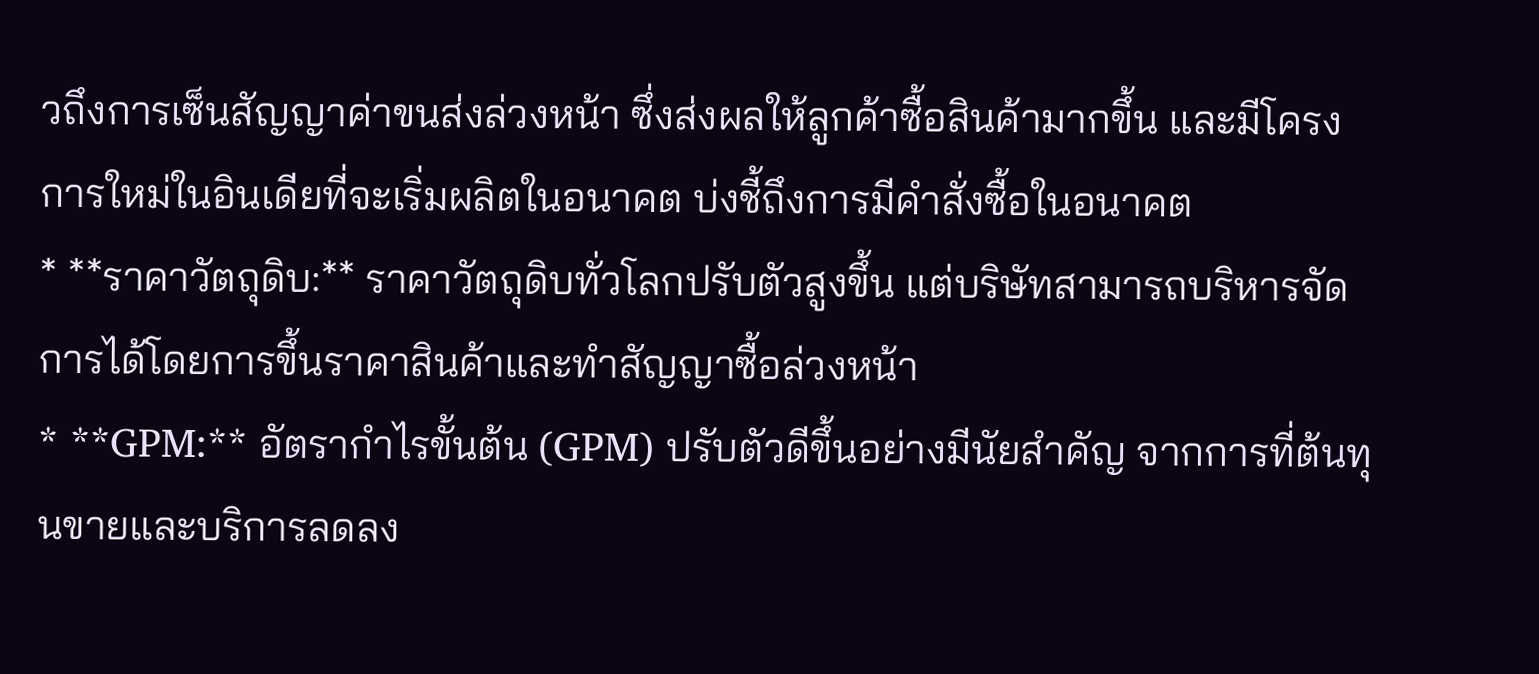วถึงการเซ็นสัญญาค่าขนส่งล่วงหน้า ซึ่งส่งผลให้ลูกค้าซื้อสินค้ามากขึ้น และมีโครงการใหม่ในอินเดียที่จะเริ่มผลิตในอนาคต บ่งชี้ถึงการมีคำสั่งซื้อในอนาคต
* **ราคาวัตถุดิบ:** ราคาวัตถุดิบทั่วโลกปรับตัวสูงขึ้น แต่บริษัทสามารถบริหารจัดการได้โดยการขึ้นราคาสินค้าและทำสัญญาซื้อล่วงหน้า
* **GPM:** อัตรากำไรขั้นต้น (GPM) ปรับตัวดีขึ้นอย่างมีนัยสำคัญ จากการที่ต้นทุนขายและบริการลดลง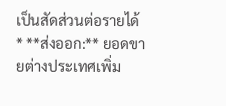เป็นสัดส่วนต่อรายได้
* **ส่งออก:** ยอดขายต่างประเทศเพิ่ม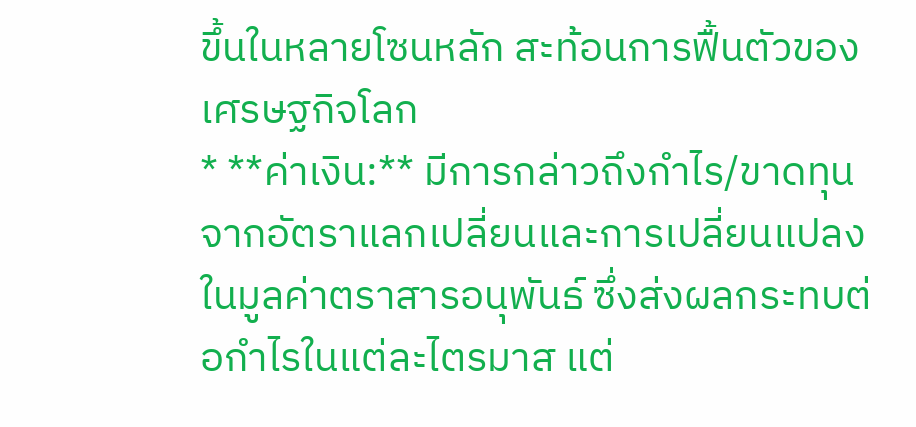ขึ้นในหลายโซนหลัก สะท้อนการฟื้นตัวของเศรษฐกิจโลก
* **ค่าเงิน:** มีการกล่าวถึงกำไร/ขาดทุนจากอัตราแลกเปลี่ยนและการเปลี่ยนแปลงในมูลค่าตราสารอนุพันธ์ ซึ่งส่งผลกระทบต่อกำไรในแต่ละไตรมาส แต่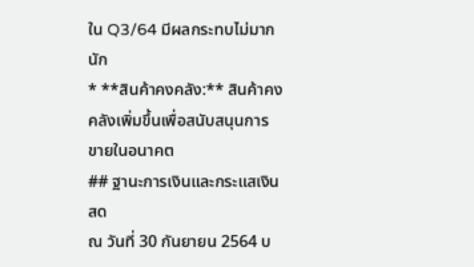ใน Q3/64 มีผลกระทบไม่มากนัก
* **สินค้าคงคลัง:** สินค้าคงคลังเพิ่มขึ้นเพื่อสนับสนุนการขายในอนาคต
## ฐานะการเงินและกระแสเงินสด
ณ วันที่ 30 กันยายน 2564 บ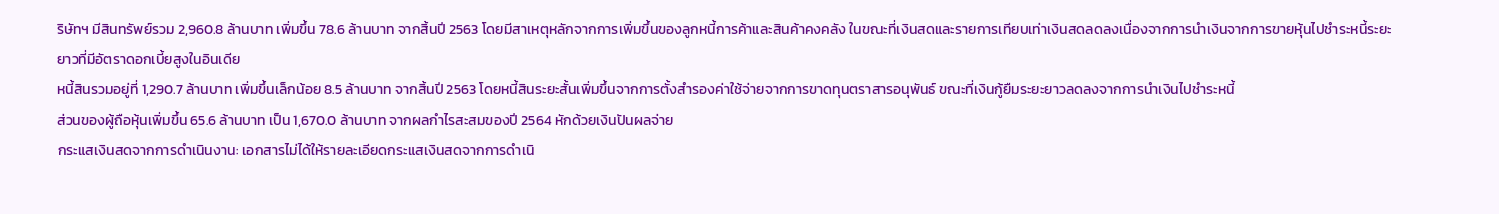ริษัทฯ มีสินทรัพย์รวม 2,960.8 ล้านบาท เพิ่มขึ้น 78.6 ล้านบาท จากสิ้นปี 2563 โดยมีสาเหตุหลักจากการเพิ่มขึ้นของลูกหนี้การค้าและสินค้าคงคลัง ในขณะที่เงินสดและรายการเทียบเท่าเงินสดลดลงเนื่องจากการนำเงินจากการขายหุ้นไปชำระหนี้ระยะยาวที่มีอัตราดอกเบี้ยสูงในอินเดีย
หนี้สินรวมอยู่ที่ 1,290.7 ล้านบาท เพิ่มขึ้นเล็กน้อย 8.5 ล้านบาท จากสิ้นปี 2563 โดยหนี้สินระยะสั้นเพิ่มขึ้นจากการตั้งสำรองค่าใช้จ่ายจากการขาดทุนตราสารอนุพันธ์ ขณะที่เงินกู้ยืมระยะยาวลดลงจากการนำเงินไปชำระหนี้
ส่วนของผู้ถือหุ้นเพิ่มขึ้น 65.6 ล้านบาท เป็น 1,670.0 ล้านบาท จากผลกำไรสะสมของปี 2564 หักด้วยเงินปันผลจ่าย
กระแสเงินสดจากการดำเนินงาน: เอกสารไม่ได้ให้รายละเอียดกระแสเงินสดจากการดำเนิ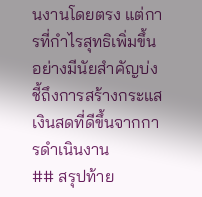นงานโดยตรง แต่การที่กำไรสุทธิเพิ่มขึ้นอย่างมีนัยสำคัญบ่งชี้ถึงการสร้างกระแสเงินสดที่ดีขึ้นจากการดำเนินงาน
## สรุปท้าย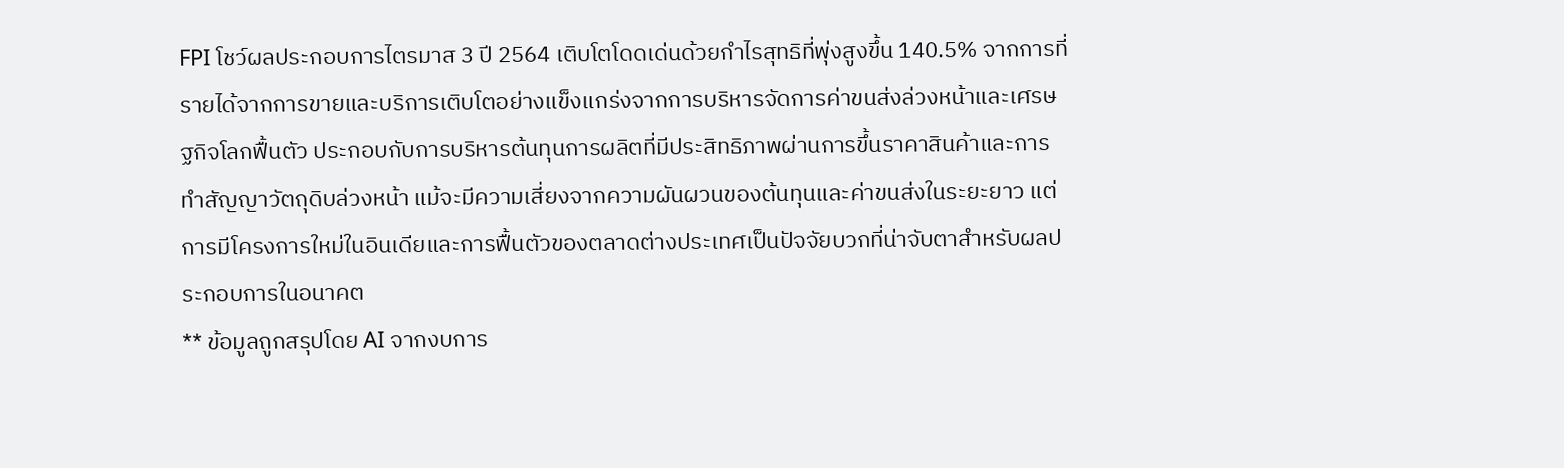FPI โชว์ผลประกอบการไตรมาส 3 ปี 2564 เติบโตโดดเด่นด้วยกำไรสุทธิที่พุ่งสูงขึ้น 140.5% จากการที่รายได้จากการขายและบริการเติบโตอย่างแข็งแกร่งจากการบริหารจัดการค่าขนส่งล่วงหน้าและเศรษฐกิจโลกฟื้นตัว ประกอบกับการบริหารต้นทุนการผลิตที่มีประสิทธิภาพผ่านการขึ้นราคาสินค้าและการทำสัญญาวัตถุดิบล่วงหน้า แม้จะมีความเสี่ยงจากความผันผวนของต้นทุนและค่าขนส่งในระยะยาว แต่การมีโครงการใหม่ในอินเดียและการฟื้นตัวของตลาดต่างประเทศเป็นปัจจัยบวกที่น่าจับตาสำหรับผลประกอบการในอนาคต
** ข้อมูลถูกสรุปโดย AI จากงบการ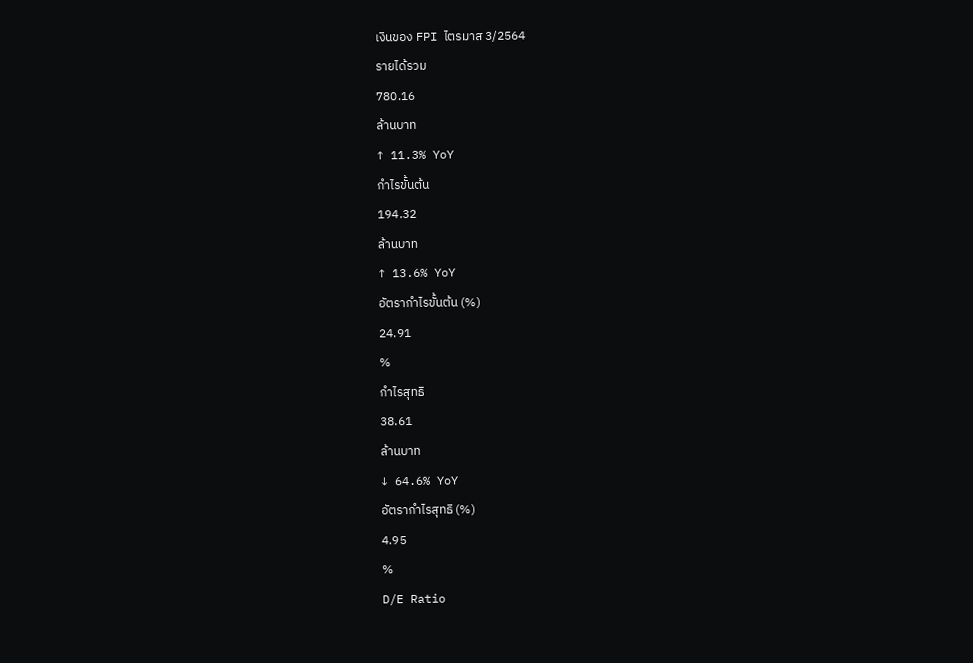เงินของ FPI ไตรมาส 3/2564
รายได้รวม
780.16
ล้านบาท
↑ 11.3% YoY
กำไรขั้นต้น
194.32
ล้านบาท
↑ 13.6% YoY
อัตรากำไรขั้นต้น (%)
24.91
%
กำไรสุทธิ
38.61
ล้านบาท
↓ 64.6% YoY
อัตรากำไรสุทธิ (%)
4.95
%
D/E Ratio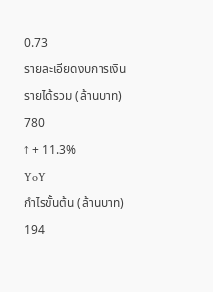0.73
รายละเอียดงบการเงิน
รายได้รวม (ล้านบาท)
780
↑ + 11.3%
YoY
กำไรขั้นต้น (ล้านบาท)
194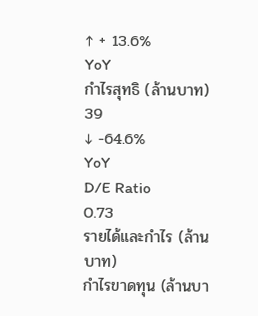↑ + 13.6%
YoY
กำไรสุทธิ (ล้านบาท)
39
↓ -64.6%
YoY
D/E Ratio
0.73
รายได้และกำไร (ล้านบาท)
กำไรขาดทุน (ล้านบา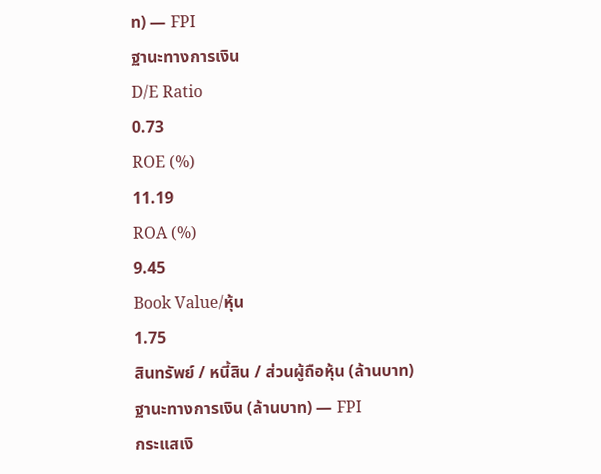ท) — FPI
ฐานะทางการเงิน
D/E Ratio
0.73
ROE (%)
11.19
ROA (%)
9.45
Book Value/หุ้น
1.75
สินทรัพย์ / หนี้สิน / ส่วนผู้ถือหุ้น (ล้านบาท)
ฐานะทางการเงิน (ล้านบาท) — FPI
กระแสเงิ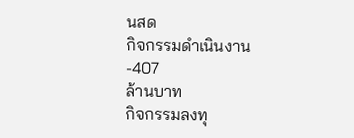นสด
กิจกรรมดำเนินงาน
-407
ล้านบาท
กิจกรรมลงทุ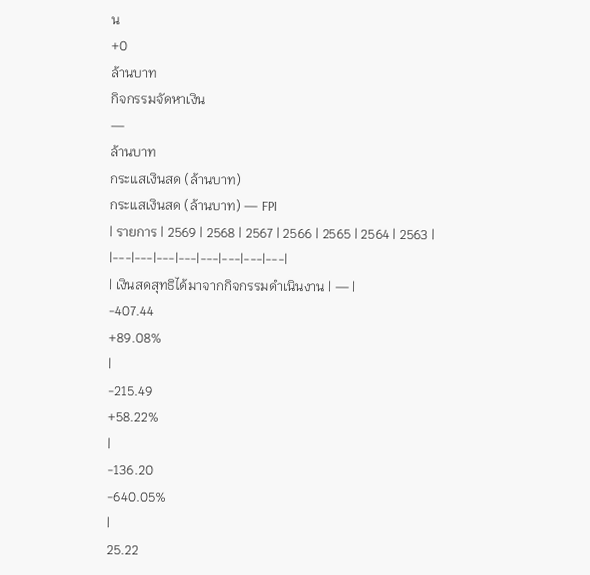น
+0
ล้านบาท
กิจกรรมจัดหาเงิน
—
ล้านบาท
กระแสเงินสด (ล้านบาท)
กระแสเงินสด (ล้านบาท) — FPI
| รายการ | 2569 | 2568 | 2567 | 2566 | 2565 | 2564 | 2563 |
|---|---|---|---|---|---|---|---|
| เงินสดสุทธิได้มาจากกิจกรรมดำเนินงาน | — |
-407.44
+89.08%
|
-215.49
+58.22%
|
-136.20
-640.05%
|
25.22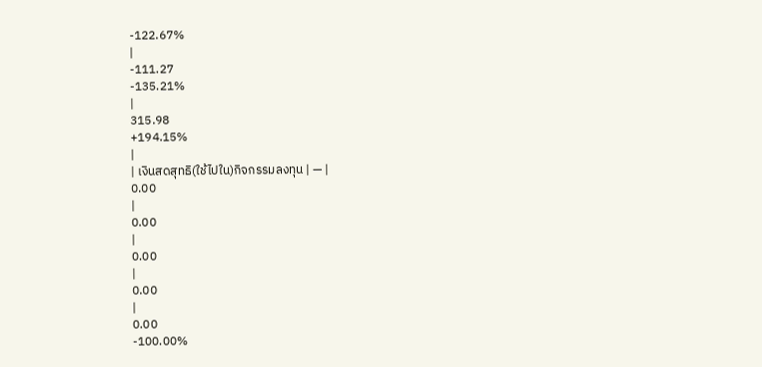-122.67%
|
-111.27
-135.21%
|
315.98
+194.15%
|
| เงินสดสุทธิ(ใช้ไปใน)กิจกรรมลงทุน | — |
0.00
|
0.00
|
0.00
|
0.00
|
0.00
-100.00%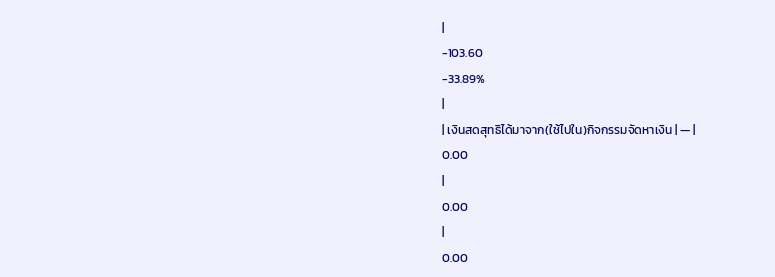|
-103.60
-33.89%
|
| เงินสดสุทธิได้มาจาก(ใช้ไปใน)กิจกรรมจัดหาเงิน | — |
0.00
|
0.00
|
0.00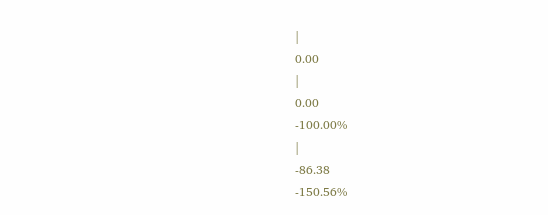|
0.00
|
0.00
-100.00%
|
-86.38
-150.56%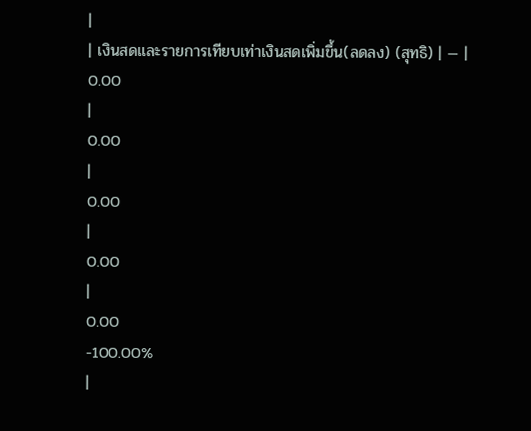|
| เงินสดและรายการเทียบเท่าเงินสดเพิ่มขึ้น(ลดลง) (สุทธิ) | — |
0.00
|
0.00
|
0.00
|
0.00
|
0.00
-100.00%
|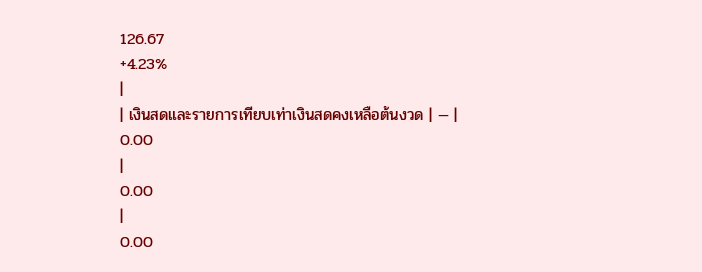126.67
+4.23%
|
| เงินสดและรายการเทียบเท่าเงินสดคงเหลือต้นงวด | — |
0.00
|
0.00
|
0.00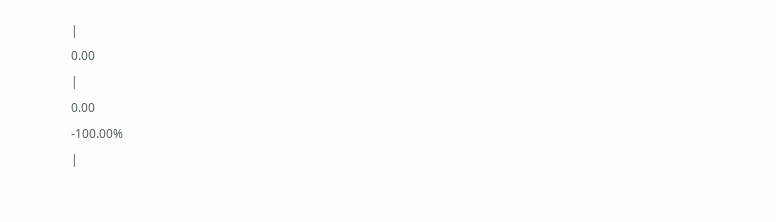|
0.00
|
0.00
-100.00%
|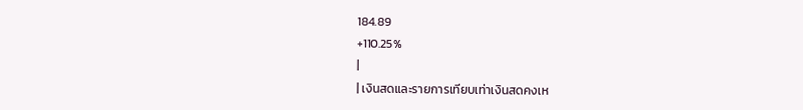184.89
+110.25%
|
| เงินสดและรายการเทียบเท่าเงินสดคงเห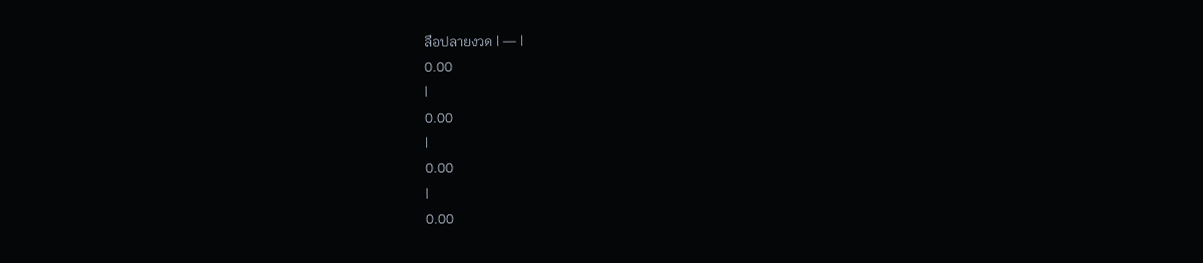ลือปลายงวด | — |
0.00
|
0.00
|
0.00
|
0.00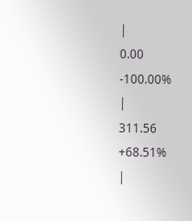|
0.00
-100.00%
|
311.56
+68.51%
|